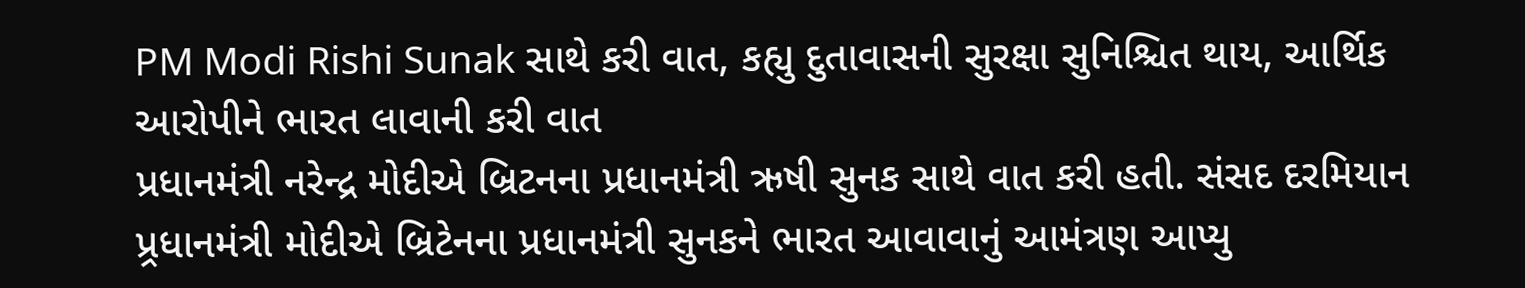PM Modi Rishi Sunak સાથે કરી વાત, કહ્યુ દુતાવાસની સુરક્ષા સુનિશ્ચિત થાય, આર્થિક આરોપીને ભારત લાવાની કરી વાત
પ્રધાનમંત્રી નરેન્દ્ર મોદીએ બ્રિટનના પ્રધાનમંત્રી ઋષી સુનક સાથે વાત કરી હતી. સંસદ દરમિયાન પ્ર્રધાનમંત્રી મોદીએ બ્રિટેનના પ્રધાનમંત્રી સુનકને ભારત આવાવાનું આમંત્રણ આપ્યુ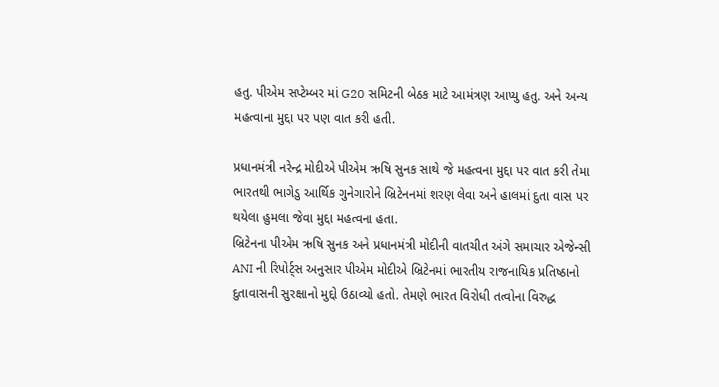હતુ. પીએમ સપ્ટેમ્બર માં G20 સમિટની બેઠક માટે આમંત્રણ આપ્યુ હતુ. અને અન્ય મહત્વાના મુદ્દા પર પણ વાત કરી હતી.

પ્રધાનમંત્રી નરેન્દ્ર મોદીએ પીએમ ઋષિ સુનક સાથે જે મહત્વના મુદ્દા પર વાત કરી તેમા ભારતથી ભાગેડુ આર્થિક ગુનેગારોને બ્રિટેનનમાં શરણ લેવા અને હાલમાં દુતા વાસ પર થયેલા હુમલા જેવા મુદ્દા મહત્વના હતા.
બ્રિટેનના પીએમ ઋષિ સુનક અને પ્રધાનમંત્રી મોદીની વાતચીત અંગે સમાચાર એજેન્સી ANI ની રિપોર્ટ્સ અનુસાર પીએમ મોદીએ બ્રિટેનમાં ભારતીય રાજનાયિક પ્રતિષ્ઠાનો દુતાવાસની સુરક્ષાનો મુદ્દો ઉઠાવ્યો હતો. તેમણે ભારત વિરોધી તત્વોના વિરુદ્ધ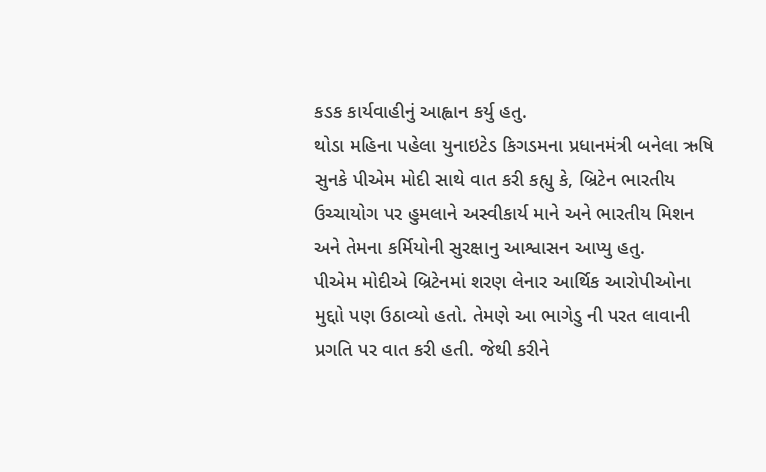કડક કાર્યવાહીનું આહ્વાન કર્યુ હતુ.
થોડા મહિના પહેલા યુનાઇટેડ કિગડમના પ્રધાનમંત્રી બનેલા ઋષિ સુનકે પીએમ મોદી સાથે વાત કરી કહ્યુ કે, બ્રિટેન ભારતીય ઉચ્ચાયોગ પર હુમલાને અસ્વીકાર્ય માને અને ભારતીય મિશન અને તેમના કર્મિયોની સુરક્ષાનુ આશ્વાસન આપ્યુ હતુ.
પીએમ મોદીએ બ્રિટેનમાં શરણ લેનાર આર્થિક આરોપીઓના મુદ્દાો પણ ઉઠાવ્યો હતો. તેમણે આ ભાગેડુ ની પરત લાવાની પ્રગતિ પર વાત કરી હતી. જેથી કરીને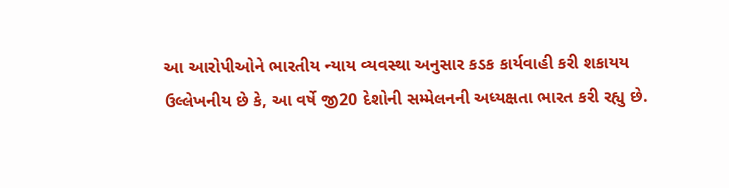આ આરોપીઓને ભારતીય ન્યાય વ્યવસ્થા અનુસાર કડક કાર્યવાહી કરી શકાયય
ઉલ્લેખનીય છે કે, આ વર્ષે જી20 દેશોની સમ્મેલનની અધ્યક્ષતા ભારત કરી રહ્યુ છે.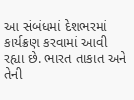આ સંબંધમાં દેશભરમાં કાર્યક્રણ કરવામાં આવી રહ્યા છે. ભારત તાકાત અને તેની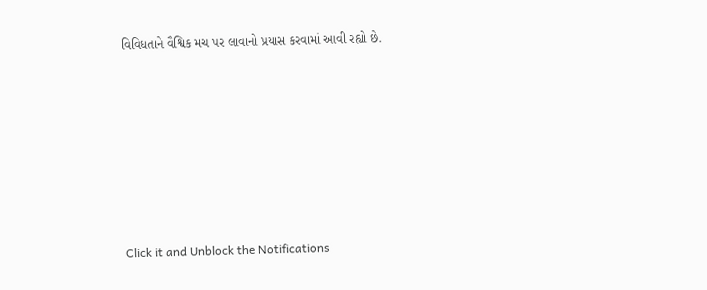વિવિધતાને વૈશ્વિક મચ પર લાવાનો પ્રયાસ કરવામાં આવી રહ્યો છે.












Click it and Unblock the Notifications